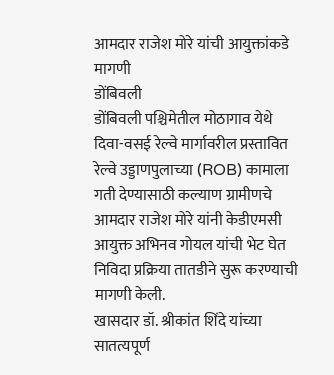आमदार राजेश मोरे यांची आयुक्तांकडे मागणी
डोंबिवली
डोंबिवली पश्चिमेतील मोठागाव येथे दिवा-वसई रेल्वे मार्गावरील प्रस्तावित रेल्वे उड्डाणपुलाच्या (ROB) कामाला गती देण्यासाठी कल्याण ग्रामीणचे आमदार राजेश मोरे यांनी केडीएमसी आयुक्त अभिनव गोयल यांची भेट घेत निविदा प्रक्रिया तातडीने सुरू करण्याची मागणी केली.
खासदार डॉ. श्रीकांत शिंदे यांच्या सातत्यपूर्ण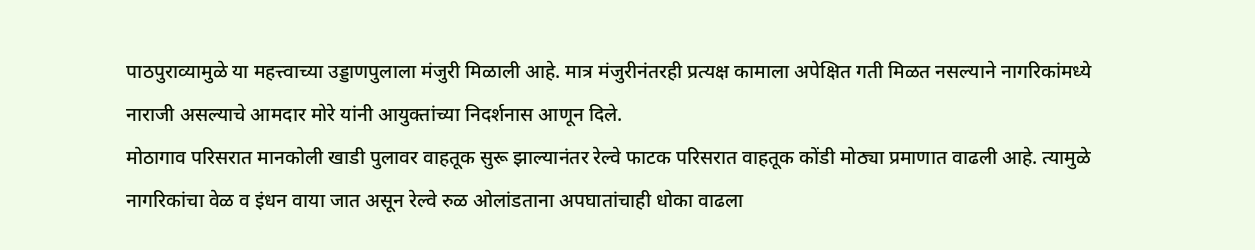पाठपुराव्यामुळे या महत्त्वाच्या उड्डाणपुलाला मंजुरी मिळाली आहे. मात्र मंजुरीनंतरही प्रत्यक्ष कामाला अपेक्षित गती मिळत नसल्याने नागरिकांमध्ये नाराजी असल्याचे आमदार मोरे यांनी आयुक्तांच्या निदर्शनास आणून दिले.
मोठागाव परिसरात मानकोली खाडी पुलावर वाहतूक सुरू झाल्यानंतर रेल्वे फाटक परिसरात वाहतूक कोंडी मोठ्या प्रमाणात वाढली आहे. त्यामुळे नागरिकांचा वेळ व इंधन वाया जात असून रेल्वे रुळ ओलांडताना अपघातांचाही धोका वाढला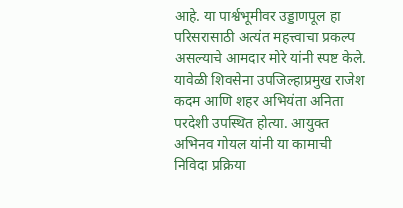आहे. या पार्श्वभूमीवर उड्डाणपूल हा परिसरासाठी अत्यंत महत्त्वाचा प्रकल्प असल्याचे आमदार मोरे यांनी स्पष्ट केले.
यावेळी शिवसेना उपजिल्हाप्रमुख राजेश कदम आणि शहर अभियंता अनिता परदेशी उपस्थित होत्या. आयुक्त अभिनव गोयल यांनी या कामाची निविदा प्रक्रिया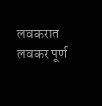लवकरात लवकर पूर्ण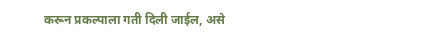करून प्रकल्पाला गती दिली जाईल, असे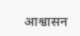आश्वासन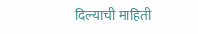दिल्याची माहिती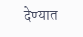देण्यात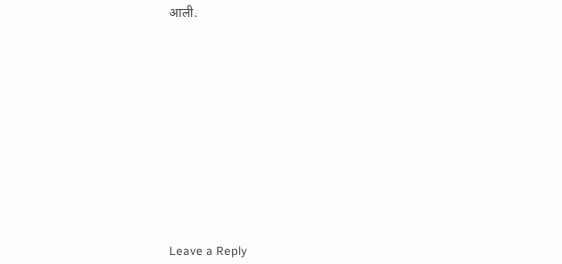आली.













Leave a Reply